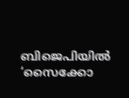ബിജെപിയില്‍ ‘സൈക്കോ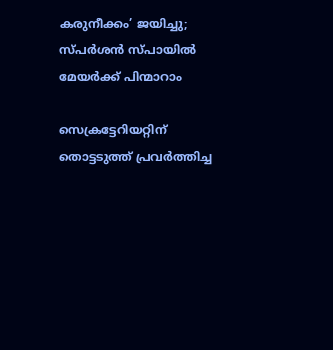കരുനീക്കം’ ജയിച്ചു; സ്പര്‍ശന്‍ സ്പായില്‍ മേയര്‍ക്ക് പിന്മാറാം

സെക്രട്ടേറിയറ്റിന് തൊട്ടടുത്ത് പ്രവര്‍ത്തിച്ച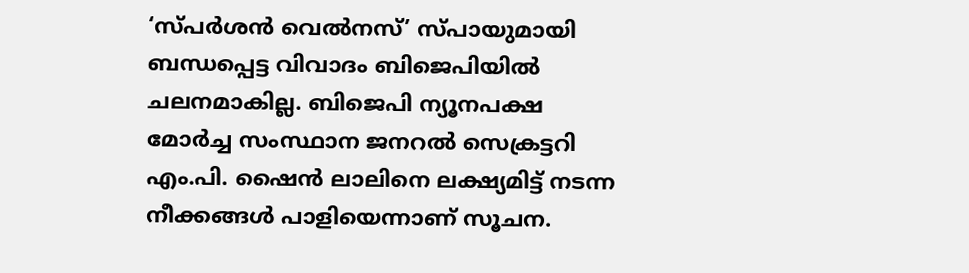‘സ്പര്‍ശന്‍ വെല്‍നസ്’ സ്പായുമായി ബന്ധപ്പെട്ട വിവാദം ബിജെപിയില്‍ ചലനമാകില്ല. ബിജെപി ന്യൂനപക്ഷ മോര്‍ച്ച സംസ്ഥാന ജനറല്‍ സെക്രട്ടറി എം.പി. ഷൈന്‍ ലാലിനെ ലക്ഷ്യമിട്ട് നടന്ന നീക്കങ്ങള്‍ പാളിയെന്നാണ് സൂചന.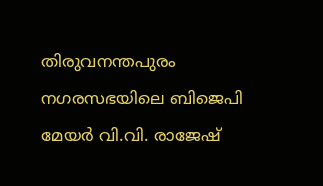തിരുവനന്തപുരം നഗരസഭയിലെ ബിജെപി മേയര്‍ വി.വി. രാജേഷ്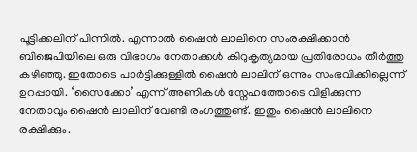പൂട്ടിക്കലിന് പിന്നില്‍. എന്നാല്‍ ഷൈന്‍ ലാലിനെ സംരക്ഷിക്കാന്‍ ബിജെപിയിലെ ഒരു വിഭാഗം നേതാക്കള്‍ കിറുകൃത്യമായ പ്രതിരോധം തീര്‍ത്തു കഴിഞ്ഞു. ഇതോടെ പാര്‍ട്ടിക്കുള്ളില്‍ ഷൈന്‍ ലാലിന് ഒന്നും സംഭവിക്കില്ലെന്ന് ഉറപ്പായി. ‘സൈക്കോ’ എന്ന് അണികള്‍ സ്നേഹത്തോടെ വിളിക്കുന്ന നേതാവും ഷൈന്‍ ലാലിന് വേണ്ടി രംഗത്തുണ്ട്. ഇതും ഷൈന്‍ ലാലിനെ രക്ഷിക്കും.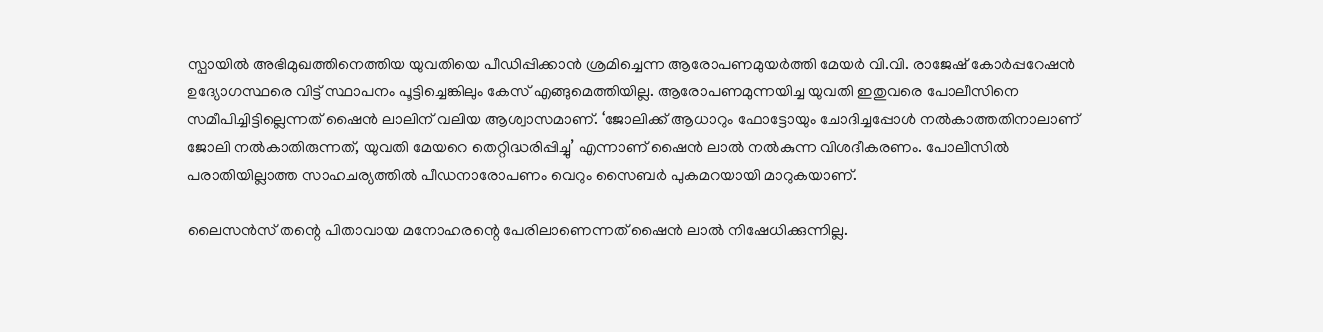സ്പായില്‍ അഭിമുഖത്തിനെത്തിയ യുവതിയെ പീഡിപ്പിക്കാന്‍ ശ്രമിച്ചെന്ന ആരോപണമുയര്‍ത്തി മേയര്‍ വി.വി. രാജേഷ് കോര്‍പ്പറേഷന്‍ ഉദ്യോഗസ്ഥരെ വിട്ട് സ്ഥാപനം പൂട്ടിച്ചെങ്കിലും കേസ് എങ്ങുമെത്തിയില്ല. ആരോപണമുന്നയിച്ച യുവതി ഇതുവരെ പോലീസിനെ സമീപിച്ചിട്ടില്ലെന്നത് ഷൈന്‍ ലാലിന് വലിയ ആശ്വാസമാണ്. ‘ജോലിക്ക് ആധാറും ഫോട്ടോയും ചോദിച്ചപ്പോള്‍ നല്‍കാത്തതിനാലാണ് ജോലി നല്‍കാതിരുന്നത്, യുവതി മേയറെ തെറ്റിദ്ധരിപ്പിച്ചു’ എന്നാണ് ഷൈന്‍ ലാല്‍ നല്‍കുന്ന വിശദീകരണം. പോലീസില്‍ പരാതിയില്ലാത്ത സാഹചര്യത്തില്‍ പീഡനാരോപണം വെറും സൈബര്‍ പുകമറയായി മാറുകയാണ്.

ലൈസന്‍സ് തന്റെ പിതാവായ മനോഹരന്റെ പേരിലാണെന്നത് ഷൈന്‍ ലാല്‍ നിഷേധിക്കുന്നില്ല.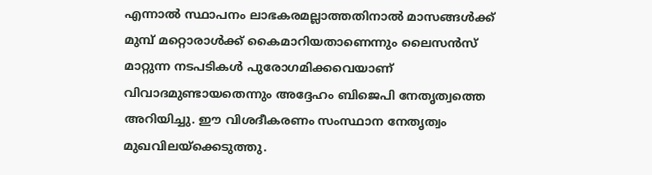എന്നാല്‍ സ്ഥാപനം ലാഭകരമല്ലാത്തതിനാല്‍ മാസങ്ങള്‍ക്ക് മുമ്പ് മറ്റൊരാള്‍ക്ക് കൈമാറിയതാണെന്നും ലൈസന്‍സ് മാറ്റുന്ന നടപടികള്‍ പുരോഗമിക്കവെയാണ് വിവാദമുണ്ടായതെന്നും അദ്ദേഹം ബിജെപി നേതൃത്വത്തെ അറിയിച്ചു. ഈ വിശദീകരണം സംസ്ഥാന നേതൃത്വം മുഖവിലയ്ക്കെടുത്തു.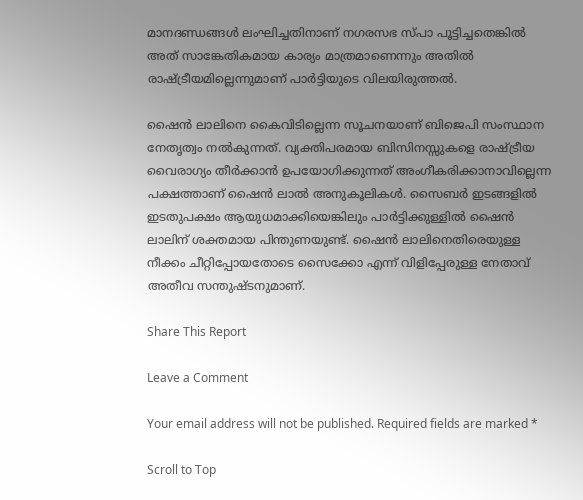മാനദണ്ഡങ്ങള്‍ ലംഘിച്ചതിനാണ് നഗരസഭ സ്പാ പൂട്ടിച്ചതെങ്കില്‍ അത് സാങ്കേതികമായ കാര്യം മാത്രമാണെന്നും അതില്‍ രാഷ്ട്രീയമില്ലെന്നുമാണ് പാര്‍ട്ടിയുടെ വിലയിരുത്തല്‍.

ഷൈന്‍ ലാലിനെ കൈവിടില്ലെന്ന സൂചനയാണ് ബിജെപി സംസ്ഥാന നേതൃത്വം നല്‍കുന്നത്. വ്യക്തിപരമായ ബിസിനസ്സുകളെ രാഷ്ട്രീയ വൈരാഗ്യം തീര്‍ക്കാന്‍ ഉപയോഗിക്കുന്നത് അംഗീകരിക്കാനാവില്ലെന്ന പക്ഷത്താണ് ഷൈന്‍ ലാല്‍ അനുകൂലികള്‍. സൈബര്‍ ഇടങ്ങളില്‍ ഇടതുപക്ഷം ആയുധമാക്കിയെങ്കിലും പാര്‍ട്ടിക്കുള്ളില്‍ ഷൈന്‍ ലാലിന് ശക്തമായ പിന്തുണയുണ്ട്. ഷൈന്‍ ലാലിനെതിരെയുള്ള നീക്കം ചീറ്റിപ്പോയതോടെ സൈക്കോ എന്ന് വിളിപ്പേരുള്ള നേതാവ് അതീവ സന്തുഷ്ടനുമാണ്.

Share This Report

Leave a Comment

Your email address will not be published. Required fields are marked *

Scroll to Top